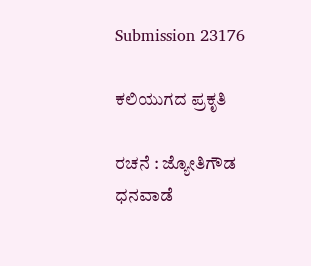Submission 23176

ಕಲಿಯುಗದ ಪ್ರಕೃತಿ

ರಚನೆ : ಜ್ಯೋತಿಗೌಡ ಧನವಾಡೆ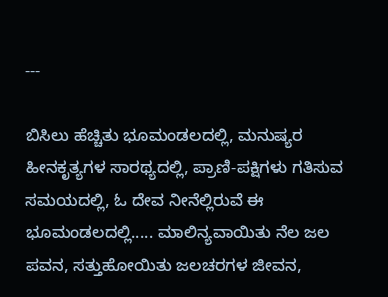---

ಬಿಸಿಲು ಹೆಚ್ಚಿತು ಭೂಮಂಡಲದಲ್ಲಿ, ಮನುಷ್ಯರ ಹೀನಕೃತ್ಯಗಳ ಸಾರಥ್ಯದಲ್ಲಿ, ಪ್ರಾಣಿ-ಪಕ್ಷಿಗಳು ಗತಿಸುವ ಸಮಯದಲ್ಲಿ, ಓ ದೇವ ನೀನೆಲ್ಲಿರುವೆ ಈ ಭೂಮಂಡಲದಲ್ಲಿ..... ಮಾಲಿನ್ಯವಾಯಿತು ನೆಲ ಜಲ ಪವನ, ಸತ್ತುಹೋಯಿತು ಜಲಚರಗಳ ಜೀವನ,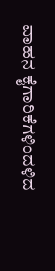ವಾಹನ ಕೈಗಾರಿಕೆಗಳಿಂದಳಿದ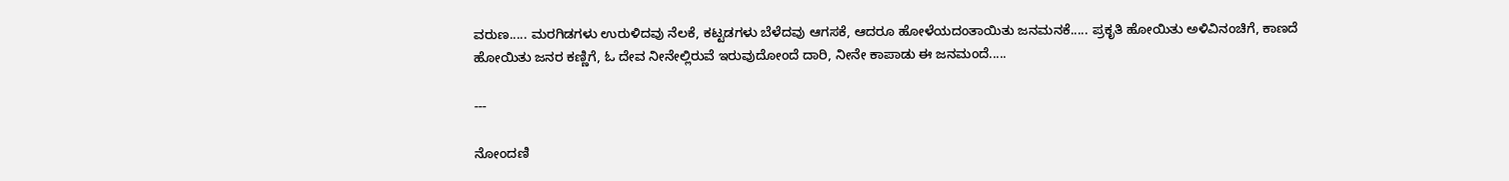ವರುಣ..... ಮರಗಿಡಗಳು ಉರುಳಿದವು ನೆಲಕೆ, ಕಟ್ಟಡಗಳು ಬೆಳೆದವು ಆಗಸಕೆ, ಆದರೂ ಹೋಳೆಯದಂತಾಯಿತು ಜನಮನಕೆ..... ಪ್ರಕೃತಿ ಹೋಯಿತು ಅಳಿವಿನಂಚಿಗೆ, ಕಾಣದೆ ಹೋಯಿತು ಜನರ ಕಣ್ಣಿಗೆ, ಓ ದೇವ ನೀನೇಲ್ಲಿರುವೆ ಇರುವುದೋಂದೆ ದಾರಿ, ನೀನೇ ಕಾಪಾಡು ಈ ಜನಮಂದೆ.....

---

ನೋಂದಣಿ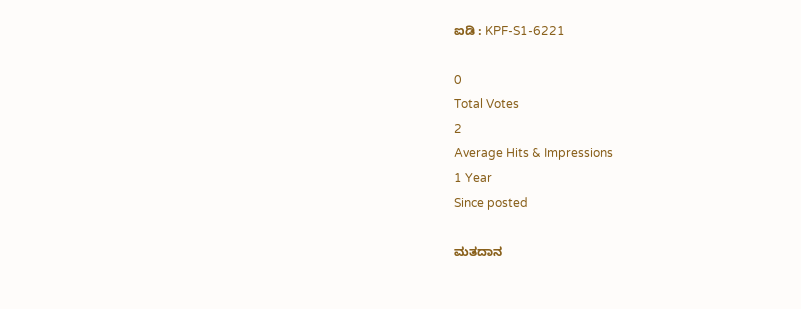ಐಡಿ : KPF-S1-6221

0
Total Votes
2
Average Hits & Impressions
1 Year
Since posted

ಮತದಾನ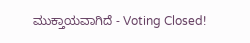ಮುಕ್ತಾಯವಾಗಿದೆ - Voting Closed!